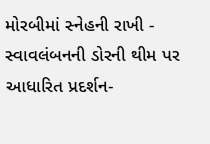મોરબીમાં સ્નેહની રાખી - સ્વાવલંબનની ડોરની થીમ પર આધારિત પ્રદર્શન-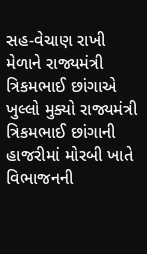સહ-વેચાણ રાખી મેળાને રાજ્યમંત્રી ત્રિકમભાઈ છાંગાએ ખુલ્લો મુક્યો રાજ્યમંત્રી ત્રિકમભાઈ છાંગાની હાજરીમાં મોરબી ખાતે વિભાજનની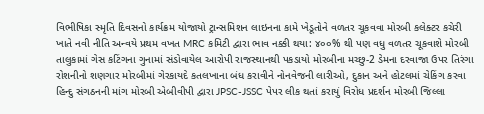વિભીષિકા સ્મૃતિ દિવસનો કાર્યક્રમ યોજાયો ટ્રાન્સમિશન લાઇનના કામે ખેડૂતોને વળતર ચૂકવવા મોરબી કલેક્ટર કચેરી ખાતે નવી નીતિ અન્વયે પ્રથમ વખત MRC કમિટી દ્વારા ભાવ નક્કી થયા: ૪૦૦% થી પણ વધુ વળતર ચૂકવાશે મોરબી તાલુકામાં ગેસ કટિંગના ગુનામાં સંડોવાયેલ આરોપી રાજસ્થાનથી પકડાયો મોરબીના મચ્છુ-2 ડેમના દરવાજા ઉપર તિરંગા રોશનીનો શણગાર મોરબીમાં ગેરકાયદે કતલખાના બંધ કરાવીને નોનવેજની લારીઓ, દુકાન અને હોટલમાં ચેકિંગ કરવા હિન્દુ સંગઠનની માંગ મોરબી એબીવીપી દ્વારા JPSC-JSSC પેપર લીક થતાં કરાયું વિરોધ પ્રદર્શન મોરબી જિલ્લા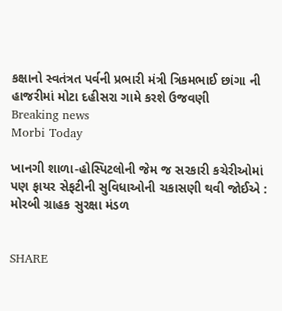કક્ષાનો સ્વતંત્રત પર્વની પ્રભારી મંત્રી ત્રિકમભાઈ છાંગા ની હાજરીમાં મોટા દહીસરા ગામે કરશે ઉજવણી
Breaking news
Morbi Today

ખાનગી શાળા-હોસ્પિટલોની જેમ જ સરકારી કચેરીઓમાં પણ ફાયર સેફટીની સુવિધાઓની ચકાસણી થવી જોઈએ : મોરબી ગ્રાહક સુરક્ષા મંડળ


SHARE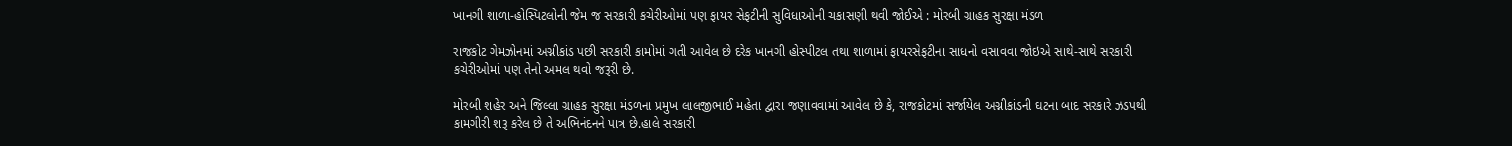ખાનગી શાળા-હોસ્પિટલોની જેમ જ સરકારી કચેરીઓમાં પણ ફાયર સેફટીની સુવિધાઓની ચકાસણી થવી જોઈએ : મોરબી ગ્રાહક સુરક્ષા મંડળ

રાજકોટ ગેમઝોનમાં અગ્નીકાંડ પછી સરકારી કામોમાં ગતી આવેલ છે દરેક ખાનગી હોસ્પીટલ તથા શાળામાં ફાયરસેફટીના સાધનો વસાવવા જોઇએ સાથે-સાથે સરકારી કચેરીઓમાં પણ તેનો અમલ થવો જરૂરી છે.

મોરબી શહેર અને જિલ્લા ગ્રાહક સુરક્ષા મંડળના પ્રમુખ લાલજીભાઈ મહેતા દ્વારા જણાવવામાં આવેલ છે કે, રાજકોટમાં સર્જાયેલ અગ્નીકાંડની ઘટના બાદ સરકારે ઝડપથી કામગીરી શરૂ કરેલ છે તે અભિનંદનને પાત્ર છે.હાલે સરકારી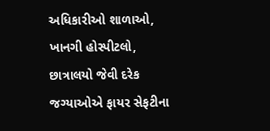અધિકારીઓ શાળાઓ, ખાનગી હોસ્પીટલો, છાત્રાલયો જેવી દરેક જગ્યાઓએ ફાયર સેફટીના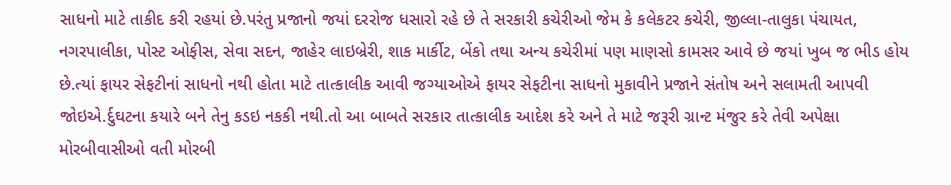સાધનો માટે તાકીદ કરી રહયાં છે.પરંતુ પ્રજાનો જયાં દરરોજ ધસારો રહે છે તે સરકારી કચેરીઓ જેમ કે કલેકટર કચેરી, જીલ્લા-તાલુકા પંચાયત, નગરપાલીકા, પોસ્ટ ઓફીસ, સેવા સદન, જાહેર લાઇબ્રેરી, શાક માર્કીટ, બેંકો તથા અન્ય કચેરીમાં પણ માણસો કામસર આવે છે જયાં ખુબ જ ભીડ હોય છે.ત્યાં ફાયર સેફટીનાં સાધનો નથી હોતા માટે તાત્કાલીક આવી જગ્યાઓએ ફાયર સેફટીના સાધનો મુકાવીને પ્રજાને સંતોષ અને સલામતી આપવી જોઇએ.ર્દુઘટના કયારે બને તેનુ કડઇ નકકી નથી.તો આ બાબતે સરકાર તાત્કાલીક આદેશ કરે અને તે માટે જરૂરી ગ્રાન્ટ મંજુર કરે તેવી અપેક્ષા મોરબીવાસીઓ વતી મોરબી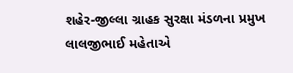શહેર-જીલ્લા ગ્રાહક સુરક્ષા મંડળના પ્રમુખ લાલજીભાઈ મહેતાએ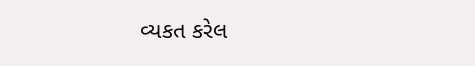વ્યકત કરેલ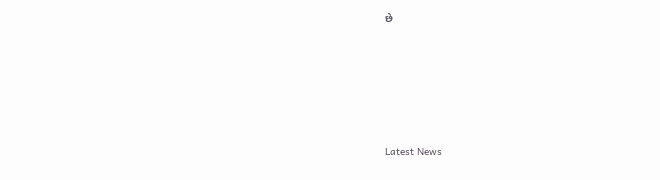છે






Latest News